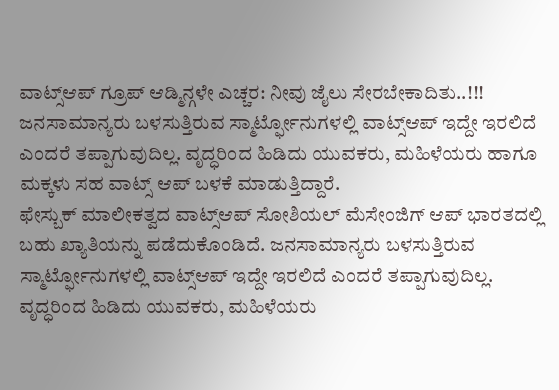ವಾಟ್ಸ್ಆಪ್ ಗ್ರೂಪ್ ಆಡ್ಮಿನ್ಗಳೇ ಎಚ್ಚರ: ನೀವು ಜೈಲು ಸೇರಬೇಕಾದಿತು..!!!
ಜನಸಾಮಾನ್ಯರು ಬಳಸುತ್ತಿರುವ ಸ್ಮಾರ್ಟ್ಫೋನುಗಳಲ್ಲಿ ವಾಟ್ಸ್ಆಪ್ ಇದ್ದೇ ಇರಲಿದೆ ಎಂದರೆ ತಪ್ಪಾಗುವುದಿಲ್ಲ. ವೃದ್ಧರಿಂದ ಹಿಡಿದು ಯುವಕರು, ಮಹಿಳೆಯರು ಹಾಗೂ ಮಕ್ಕಳು ಸಹ ವಾಟ್ಸ್ ಆಪ್ ಬಳಕೆ ಮಾಡುತ್ತಿದ್ದಾರೆ.
ಫೇಸ್ಬುಕ್ ಮಾಲೀಕತ್ವದ ವಾಟ್ಸ್ಆಪ್ ಸೋಶಿಯಲ್ ಮೆಸೇಂಜಿಗ್ ಆಪ್ ಭಾರತದಲ್ಲಿ ಬಹು ಖ್ಯಾತಿಯನ್ನು ಪಡೆದುಕೊಂಡಿದೆ. ಜನಸಾಮಾನ್ಯರು ಬಳಸುತ್ತಿರುವ ಸ್ಮಾರ್ಟ್ಫೋನುಗಳಲ್ಲಿ ವಾಟ್ಸ್ಆಪ್ ಇದ್ದೇ ಇರಲಿದೆ ಎಂದರೆ ತಪ್ಪಾಗುವುದಿಲ್ಲ. ವೃದ್ಧರಿಂದ ಹಿಡಿದು ಯುವಕರು, ಮಹಿಳೆಯರು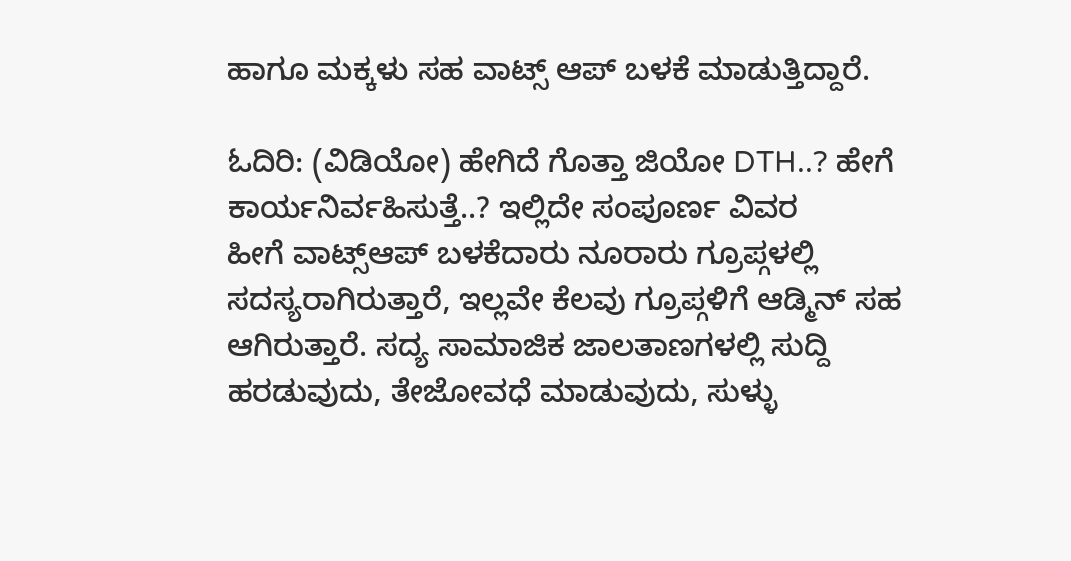ಹಾಗೂ ಮಕ್ಕಳು ಸಹ ವಾಟ್ಸ್ ಆಪ್ ಬಳಕೆ ಮಾಡುತ್ತಿದ್ದಾರೆ.

ಓದಿರಿ: (ವಿಡಿಯೋ) ಹೇಗಿದೆ ಗೊತ್ತಾ ಜಿಯೋ DTH..? ಹೇಗೆ ಕಾರ್ಯನಿರ್ವಹಿಸುತ್ತೆ..? ಇಲ್ಲಿದೇ ಸಂಪೂರ್ಣ ವಿವರ
ಹೀಗೆ ವಾಟ್ಸ್ಆಪ್ ಬಳಕೆದಾರು ನೂರಾರು ಗ್ರೂಪ್ಗಳಲ್ಲಿ ಸದಸ್ಯರಾಗಿರುತ್ತಾರೆ, ಇಲ್ಲವೇ ಕೆಲವು ಗ್ರೂಪ್ಗಳಿಗೆ ಆಡ್ಮಿನ್ ಸಹ ಆಗಿರುತ್ತಾರೆ. ಸದ್ಯ ಸಾಮಾಜಿಕ ಜಾಲತಾಣಗಳಲ್ಲಿ ಸುದ್ದಿ ಹರಡುವುದು, ತೇಜೋವಧೆ ಮಾಡುವುದು, ಸುಳ್ಳು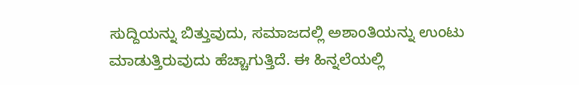ಸುದ್ದಿಯನ್ನು ಬಿತ್ತುವುದು, ಸಮಾಜದಲ್ಲಿ ಅಶಾಂತಿಯನ್ನು ಉಂಟು ಮಾಡುತ್ತಿರುವುದು ಹೆಚ್ಚಾಗುತ್ತಿದೆ. ಈ ಹಿನ್ನಲೆಯಲ್ಲಿ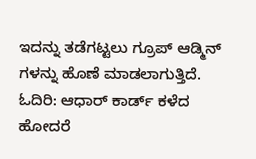ಇದನ್ನು ತಡೆಗಟ್ಟಲು ಗ್ರೂಪ್ ಆಡ್ಮಿನ್ ಗಳನ್ನು ಹೊಣೆ ಮಾಡಲಾಗುತ್ತಿದೆ.
ಓದಿರಿ: ಆಧಾರ್ ಕಾರ್ಡ್ ಕಳೆದ ಹೋದರೆ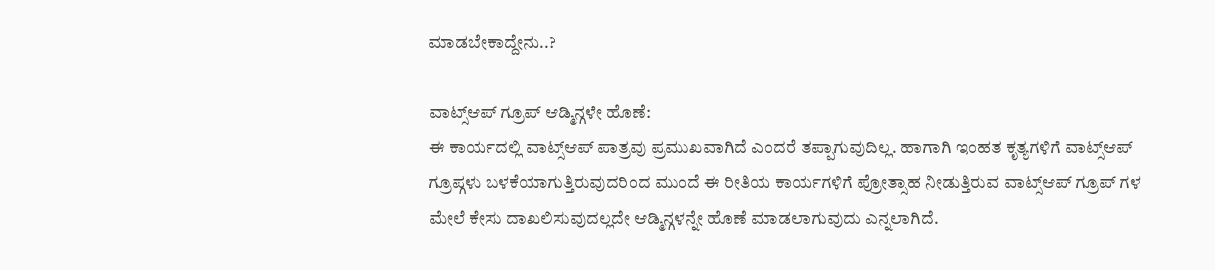ಮಾಡಬೇಕಾದ್ದೇನು..?

ವಾಟ್ಸ್ಆಪ್ ಗ್ರೂಪ್ ಆಡ್ಮಿನ್ಗಳೇ ಹೊಣೆ:
ಈ ಕಾರ್ಯದಲ್ಲಿ ವಾಟ್ಸ್ಆಪ್ ಪಾತ್ರವು ಪ್ರಮುಖವಾಗಿದೆ ಎಂದರೆ ತಪ್ಪಾಗುವುದಿಲ್ಲ. ಹಾಗಾಗಿ ಇಂಹತ ಕೃತ್ಯಗಳಿಗೆ ವಾಟ್ಸ್ಆಪ್ ಗ್ರೂಪ್ಗಳು ಬಳಕೆಯಾಗುತ್ತಿರುವುದರಿಂದ ಮುಂದೆ ಈ ರೀತಿಯ ಕಾರ್ಯಗಳಿಗೆ ಪ್ರೋತ್ಸಾಹ ನೀಡುತ್ತಿರುವ ವಾಟ್ಸ್ಆಪ್ ಗ್ರೂಪ್ ಗಳ ಮೇಲೆ ಕೇಸು ದಾಖಲಿಸುವುದಲ್ಲದೇ ಆಡ್ಮಿನ್ಗಳನ್ನೇ ಹೊಣೆ ಮಾಡಲಾಗುವುದು ಎನ್ನಲಾಗಿದೆ.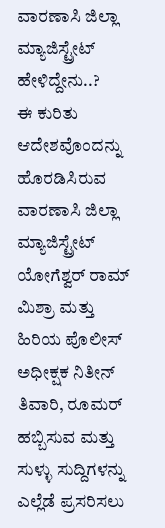ವಾರಣಾಸಿ ಜಿಲ್ಲಾ ಮ್ಯಾಜಿಸ್ಟ್ರೇಟ್ ಹೇಳಿದ್ದೇನು..?
ಈ ಕುರಿತು ಆದೇಶವೊಂದನ್ನು ಹೊರಡಿಸಿರುವ ವಾರಣಾಸಿ ಜಿಲ್ಲಾ ಮ್ಯಾಜಿಸ್ಟ್ರೇಟ್ ಯೋಗೆಶ್ವರ್ ರಾಮ್ ಮಿಶ್ರಾ ಮತ್ತು ಹಿರಿಯ ಪೊಲೀಸ್ ಅಧೀಕ್ಷಕ ನಿತೀನ್ ತಿವಾರಿ, ರೂಮರ್ ಹಬ್ಬಿಸುವ ಮತ್ತು ಸುಳ್ಳು ಸುದ್ದಿಗಳನ್ನು ಎಲ್ಲೆಡೆ ಪ್ರಸರಿಸಲು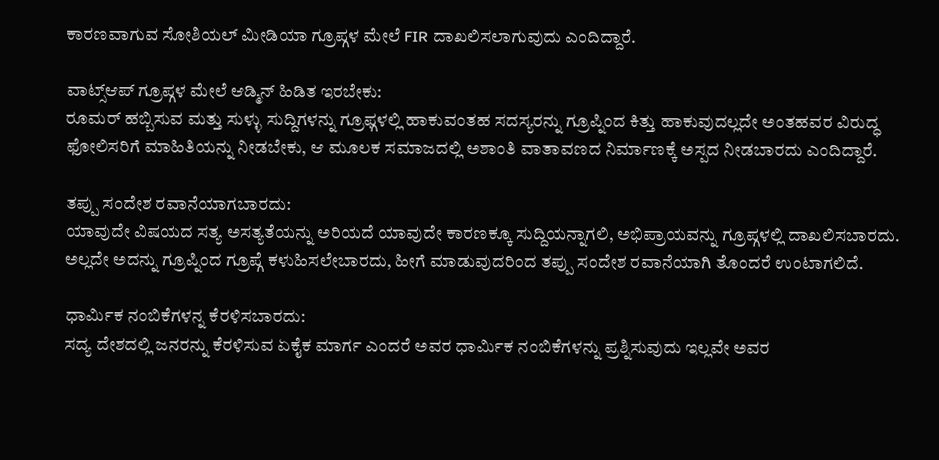ಕಾರಣವಾಗುವ ಸೋಶಿಯಲ್ ಮೀಡಿಯಾ ಗ್ರೂಪ್ಗಳ ಮೇಲೆ FIR ದಾಖಲಿಸಲಾಗುವುದು ಎಂದಿದ್ದಾರೆ.

ವಾಟ್ಸ್ಆಪ್ ಗ್ರೂಪ್ಗಳ ಮೇಲೆ ಆಡ್ಮಿನ್ ಹಿಡಿತ ಇರಬೇಕು:
ರೂಮರ್ ಹಬ್ಬಿಸುವ ಮತ್ತು ಸುಳ್ಳು ಸುದ್ದಿಗಳನ್ನು ಗ್ರೂಫ್ಗಳಲ್ಲಿ ಹಾಕುವಂತಹ ಸದಸ್ಯರನ್ನು ಗ್ರೂಪ್ನಿಂದ ಕಿತ್ತು ಹಾಕುವುದಲ್ಲದೇ ಅಂತಹವರ ವಿರುದ್ಧ ಫೋಲಿಸರಿಗೆ ಮಾಹಿತಿಯನ್ನು ನೀಡಬೇಕು, ಆ ಮೂಲಕ ಸಮಾಜದಲ್ಲಿ ಅಶಾಂತಿ ವಾತಾವಣದ ನಿರ್ಮಾಣಕ್ಕೆ ಅಸ್ಪದ ನೀಡಬಾರದು ಎಂದಿದ್ದಾರೆ.

ತಪ್ಪು ಸಂದೇಶ ರವಾನೆಯಾಗಬಾರದು:
ಯಾವುದೇ ವಿಷಯದ ಸತ್ಯ ಅಸತ್ಯತೆಯನ್ನು ಅರಿಯದೆ ಯಾವುದೇ ಕಾರಣಕ್ಕೂ ಸುದ್ದಿಯನ್ನಾಗಲಿ, ಅಭಿಪ್ರಾಯವನ್ನು ಗ್ರೂಪ್ಗಳಲ್ಲಿ ದಾಖಲಿಸಬಾರದು. ಅಲ್ಲದೇ ಅದನ್ನು ಗ್ರೂಪ್ನಿಂದ ಗ್ರೂಪ್ಗೆ ಕಳುಹಿಸಲೇಬಾರದು, ಹೀಗೆ ಮಾಡುವುದರಿಂದ ತಪ್ಪು ಸಂದೇಶ ರವಾನೆಯಾಗಿ ತೊಂದರೆ ಉಂಟಾಗಲಿದೆ.

ಧಾರ್ಮಿಕ ನಂಬಿಕೆಗಳನ್ನ ಕೆರಳಿಸಬಾರದು:
ಸದ್ಯ ದೇಶದಲ್ಲಿ ಜನರನ್ನು ಕೆರಳಿಸುವ ಏಕೈಕ ಮಾರ್ಗ ಎಂದರೆ ಅವರ ಧಾರ್ಮಿಕ ನಂಬಿಕೆಗಳನ್ನು ಪ್ರಶ್ನಿಸುವುದು ಇಲ್ಲವೇ ಅವರ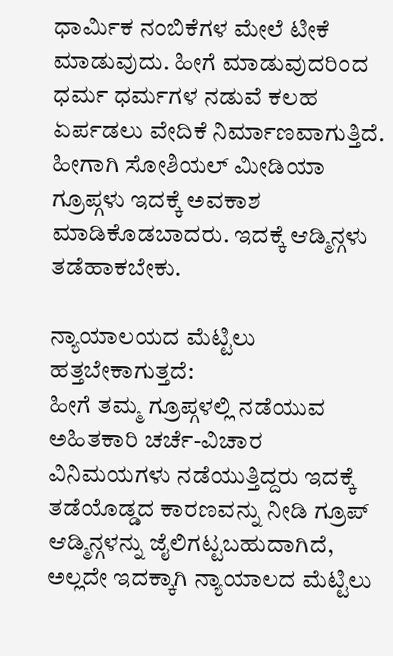ಧಾರ್ಮಿಕ ನಂಬಿಕೆಗಳ ಮೇಲೆ ಟೀಕೆ ಮಾಡುವುದು. ಹೀಗೆ ಮಾಡುವುದರಿಂದ ಧರ್ಮ ಧರ್ಮಗಳ ನಡುವೆ ಕಲಹ ಏರ್ಪಡಲು ವೇದಿಕೆ ನಿರ್ಮಾಣವಾಗುತ್ತಿದೆ. ಹೀಗಾಗಿ ಸೋಶಿಯಲ್ ಮೀಡಿಯಾ ಗ್ರೂಪ್ಗಳು ಇದಕ್ಕೆ ಅವಕಾಶ ಮಾಡಿಕೊಡಬಾದರು. ಇದಕ್ಕೆ ಆಡ್ಮಿನ್ಗಳು ತಡೆಹಾಕಬೇಕು.

ನ್ಯಾಯಾಲಯದ ಮೆಟ್ಟಿಲು ಹತ್ತಬೇಕಾಗುತ್ತದೆ:
ಹೀಗೆ ತಮ್ಮ ಗ್ರೂಪ್ಗಳಲ್ಲಿ ನಡೆಯುವ ಅಹಿತಕಾರಿ ಚರ್ಚೆ-ವಿಚಾರ ವಿನಿಮಯಗಳು ನಡೆಯುತ್ತಿದ್ದರು ಇದಕ್ಕೆ ತಡೆಯೊಡ್ಡದ ಕಾರಣವನ್ನು ನೀಡಿ ಗ್ರೂಪ್ ಆಡ್ಮಿನ್ಗಳನ್ನು ಜೈಲಿಗಟ್ಟಬಹುದಾಗಿದೆ, ಅಲ್ಲದೇ ಇದಕ್ಕಾಗಿ ನ್ಯಾಯಾಲದ ಮೆಟ್ಟಿಲು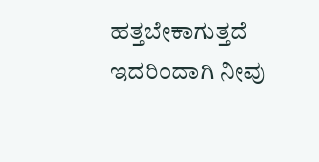ಹತ್ತಬೇಕಾಗುತ್ತದೆ ಇದರಿಂದಾಗಿ ನೀವು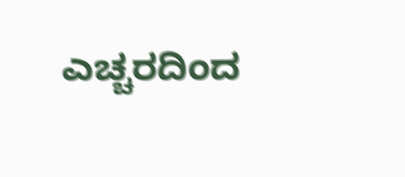ಎಚ್ಚರದಿಂದ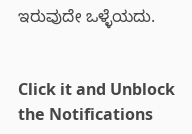ಇರುವುದೇ ಒಳ್ಳೆಯದು.


Click it and Unblock the Notifications